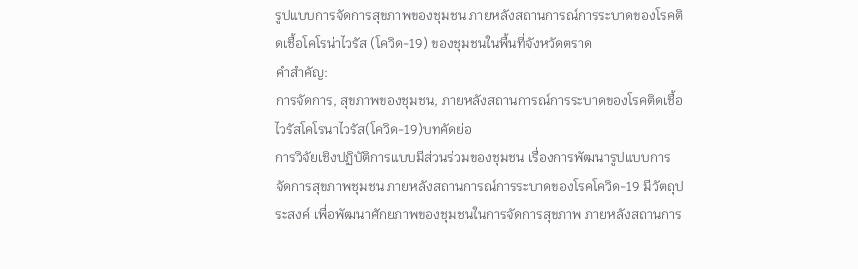รูปแบบการจัดการสุขภาพของชุมชน ภายหลังสถานการณ์การระบาดของโรคติดเชื้อโคโรน่าไวรัส (โควิด-19) ของชุมชนในพื้นที่จังหวัดตราด
คำสำคัญ:
การจัดการ, สุขภาพของชุมชน, ภายหลังสถานการณ์การระบาดของโรคติดเชื้อไวรัสโคโรนาไวรัส(โควิด-19)บทคัดย่อ
การวิจัยเชิงปฏิบัติการแบบมีส่วนร่วมของชุมชน เรื่องการพัฒนารูปแบบการจัดการสุขภาพชุมชน ภายหลังสถานการณ์การระบาดของโรคโควิด-19 มีวัตถุประสงค์ เพื่อพัฒนาศักยภาพของชุมชนในการจัดการสุขภาพ ภายหลังสถานการ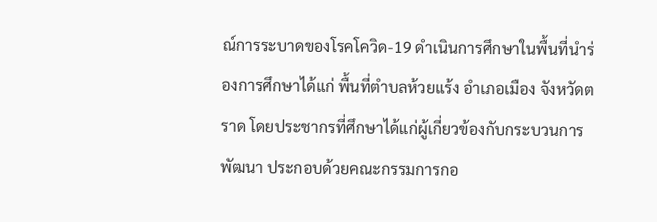ณ์การระบาดของโรคโควิด-19 ดำเนินการศึกษาในพื้นที่นำร่องการศึกษาได้แก่ พื้นที่ตำบลห้วยแร้ง อำเภอเมือง จังหวัดตราด โดยประชากรที่ศึกษาได้แก่ผู้เกี่ยวข้องกับกระบวนการพัฒนา ประกอบด้วยคณะกรรมการกอ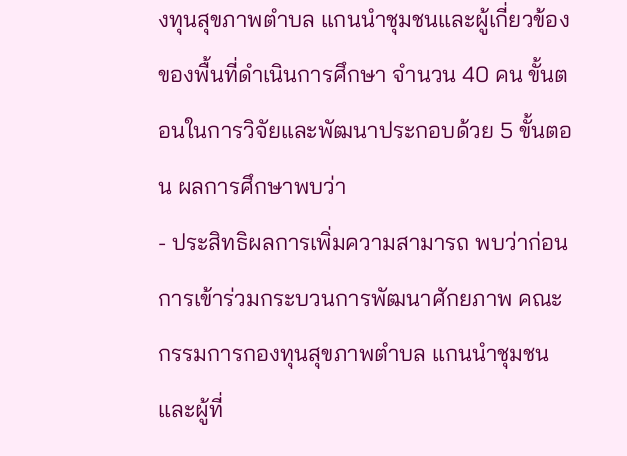งทุนสุขภาพตำบล แกนนำชุมชนและผู้เกี่ยวข้องของพื้นที่ดำเนินการศึกษา จำนวน 40 คน ขั้นตอนในการวิจัยและพัฒนาประกอบด้วย 5 ขั้นตอน ผลการศึกษาพบว่า
- ประสิทธิผลการเพิ่มความสามารถ พบว่าก่อนการเข้าร่วมกระบวนการพัฒนาศักยภาพ คณะกรรมการกองทุนสุขภาพตำบล แกนนำชุมชนและผู้ที่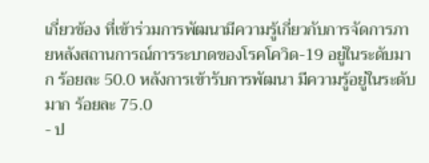เกี่ยวข้อง ที่เข้าร่วมการพัฒนามีความรู้เกี่ยวกับการจัดการภายหลังสถานการณ์การระบาดของโรคโควิด-19 อยู่ในระดับมาก ร้อยละ 50.0 หลังการเข้ารับการพัฒนา มีความรู้อยู่ในระดับมาก ร้อยละ 75.0
- ป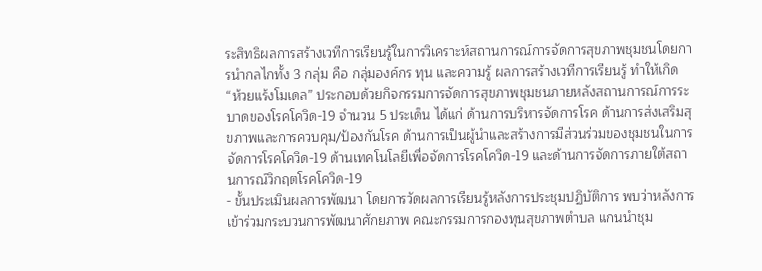ระสิทธิผลการสร้างเวทีการเรียนรู้ในการวิเคราะห์สถานการณ์การจัดการสุขภาพชุมชนโดยการนำกลไกทั้ง 3 กลุ่ม คือ กลุ่มองค์กร ทุน และความรู้ ผลการสร้างเวทีการเรียนรู้ ทำให้เกิด “ห้วยแร้งโมเดล” ประกอบด้วยกิจกรรมการจัดการสุขภาพชุมชนภายหลังสถานการณ์การระบาดของโรคโควิด-19 จำนวน 5 ประเด็น ได้แก่ ด้านการบริหารจัดการโรค ด้านการส่งเสริมสุขภาพและการควบคุม/ป้องกันโรค ด้านการเป็นผู้นำและสร้างการมีส่วนร่วมของชุมชนในการจัดการโรคโควิด-19 ด้านเทคโนโลยีเพื่อจัดการโรคโควิด-19 และด้านการจัดการภายใต้สถานการณ์วิกฤตโรคโควิด-19
- ขั้นประเมินผลการพัฒนา โดยการวัดผลการเรียนรู้หลังการประชุมปฏิบัติการ พบว่าหลังการเข้าร่วมกระบวนการพัฒนาศักยภาพ คณะกรรมการกองทุนสุขภาพตำบล แกนนำชุม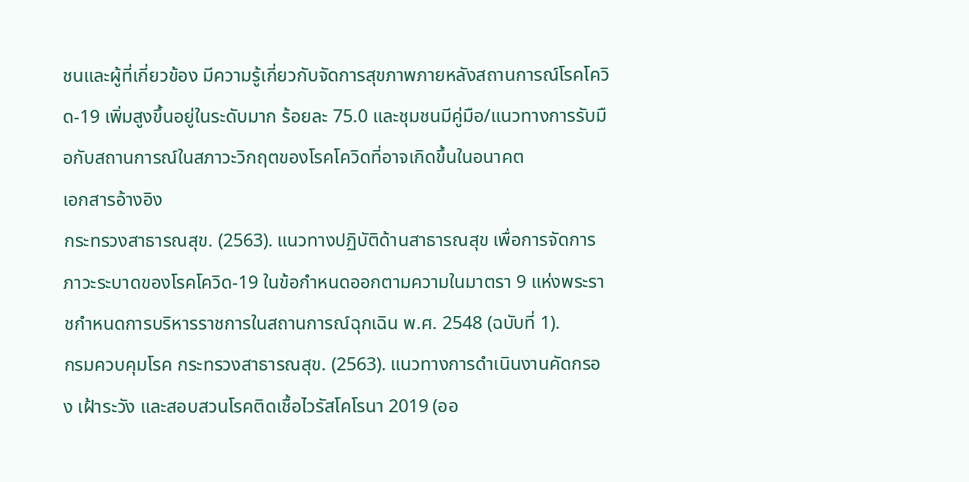ชนและผู้ที่เกี่ยวข้อง มีความรู้เกี่ยวกับจัดการสุขภาพภายหลังสถานการณ์โรคโควิด-19 เพิ่มสูงขึ้นอยู่ในระดับมาก ร้อยละ 75.0 และชุมชนมีคู่มือ/แนวทางการรับมือกับสถานการณ์ในสภาวะวิกฤตของโรคโควิดที่อาจเกิดขึ้นในอนาคต
เอกสารอ้างอิง
กระทรวงสาธารณสุข. (2563). แนวทางปฏิบัติด้านสาธารณสุข เพื่อการจัดการภาวะระบาดของโรคโควิด-19 ในข้อกำหนดออกตามความในมาตรา 9 แห่งพระราชกำหนดการบริหารราชการในสถานการณ์ฉุกเฉิน พ.ศ. 2548 (ฉบับที่ 1).
กรมควบคุมโรค กระทรวงสาธารณสุข. (2563). แนวทางการดำเนินงานคัดกรอง เฝ้าระวัง และสอบสวนโรคติดเชื้อไวรัสโคโรนา 2019 (ออ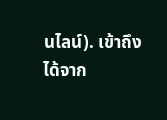นไลน์). เข้าถึงได้จาก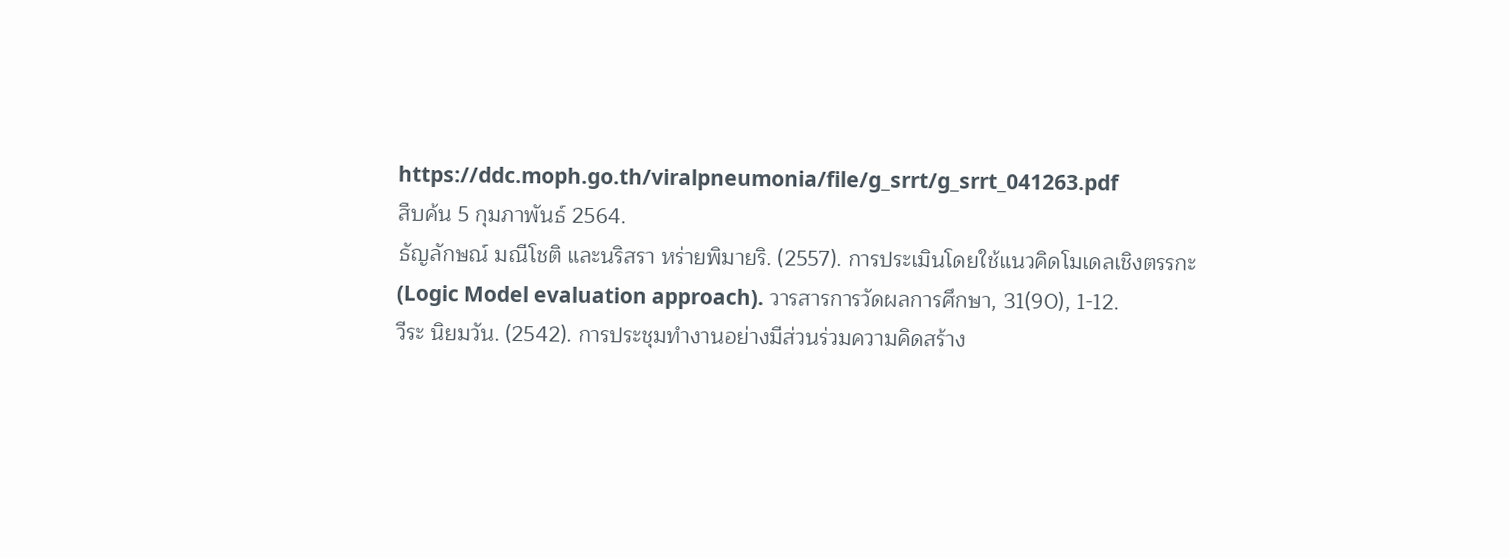https://ddc.moph.go.th/viralpneumonia/file/g_srrt/g_srrt_041263.pdf
สืบค้น 5 กุมภาพันธ์ 2564.
ธัญลักษณ์ มณีโชติ และนริสรา หร่ายพิมายริ. (2557). การประเมินโดยใช้แนวคิดโมเดลเชิงตรรกะ (Logic Model evaluation approach). วารสารการวัดผลการศึกษา, 31(90), 1-12.
วีระ นิยมวัน. (2542). การประชุมทำงานอย่างมีส่วนร่วมความคิดสร้าง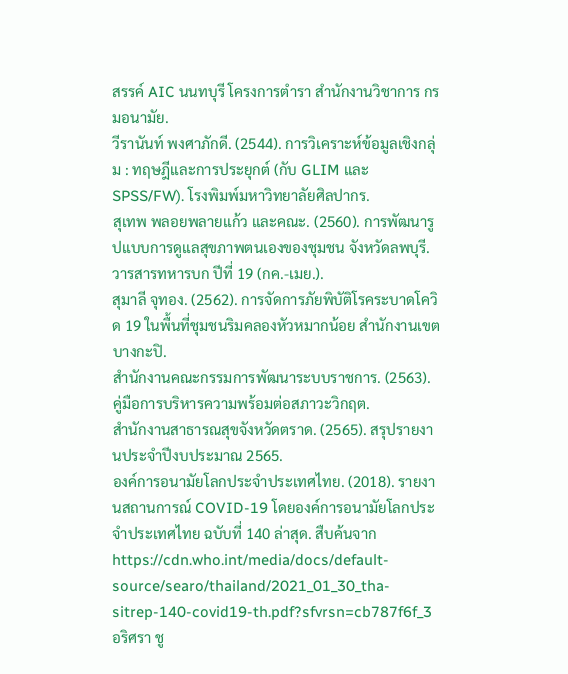สรรค์ AIC นนทบุรี โครงการตำรา สำนักงานวิชาการ กรมอนามัย.
วีรานันท์ พงศาภักดี. (2544). การวิเคราะห์ข้อมูลเชิงกลุ่ม : ทฤษฎีและการประยุกต์ (กับ GLIM และ SPSS/FW). โรงพิมพ์มหาวิทยาลัยศิลปากร.
สุเทพ พลอยพลายแก้ว และคณะ. (2560). การพัฒนารูปแบบการดูแลสุขภาพตนเองของชุมชน จังหวัดลพบุรี. วารสารทหารบก ปีที่ 19 (กค.-เมย.).
สุมาลี จุทอง. (2562). การจัดการภัยพิบัติโรคระบาดโควิด 19 ในพื้นที่ชุมชนริมคลองหัวหมากน้อย สำนักงานเขตบางกะปิ.
สำนักงานคณะกรรมการพัฒนาระบบราชการ. (2563). คู่มือการบริหารความพร้อมต่อสภาวะวิกฤต.
สำนักงานสาธารณสุขจังหวัดตราด. (2565). สรุปรายงานประจำปีงบประมาณ 2565.
องค์การอนามัยโลกประจำประเทศไทย. (2018). รายงานสถานการณ์ COVID-19 โดยองค์การอนามัยโลกประจำประเทศไทย ฉบับที่ 140 ล่าสุด. สืบค้นจาก https://cdn.who.int/media/docs/default-source/searo/thailand/2021_01_30_tha-sitrep-140-covid19-th.pdf?sfvrsn=cb787f6f_3
อริศรา ชู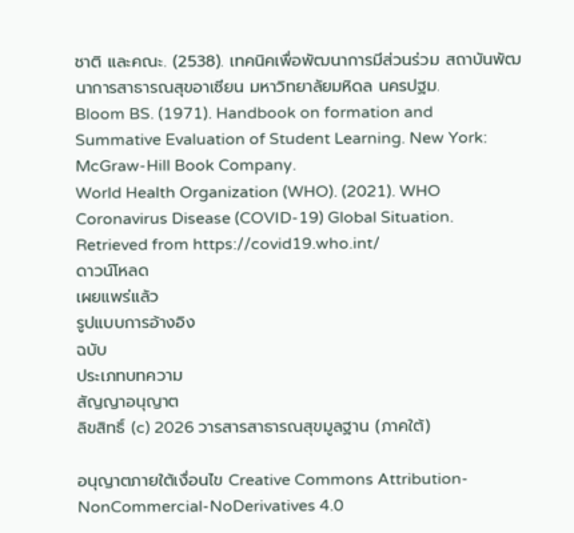ชาติ และคณะ. (2538). เทคนิคเพื่อพัฒนาการมีส่วนร่วม สถาบันพัฒนาการสาธารณสุขอาเซียน มหาวิทยาลัยมหิดล นครปฐม.
Bloom BS. (1971). Handbook on formation and Summative Evaluation of Student Learning. New York: McGraw-Hill Book Company.
World Health Organization (WHO). (2021). WHO Coronavirus Disease (COVID-19) Global Situation. Retrieved from https://covid19.who.int/
ดาวน์โหลด
เผยแพร่แล้ว
รูปแบบการอ้างอิง
ฉบับ
ประเภทบทความ
สัญญาอนุญาต
ลิขสิทธิ์ (c) 2026 วารสารสาธารณสุขมูลฐาน (ภาคใต้)

อนุญาตภายใต้เงื่อนไข Creative Commons Attribution-NonCommercial-NoDerivatives 4.0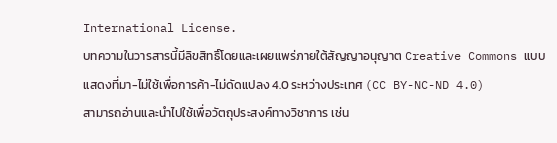International License.
บทความในวารสารนี้มีลิขสิทธิ์โดยและเผยแพร่ภายใต้สัญญาอนุญาต Creative Commons แบบแสดงที่มา-ไม่ใช้เพื่อการค้า-ไม่ดัดแปลง 4.0 ระหว่างประเทศ (CC BY-NC-ND 4.0)
สามารถอ่านและนำไปใช้เพื่อวัตถุประสงค์ทางวิชาการ เช่น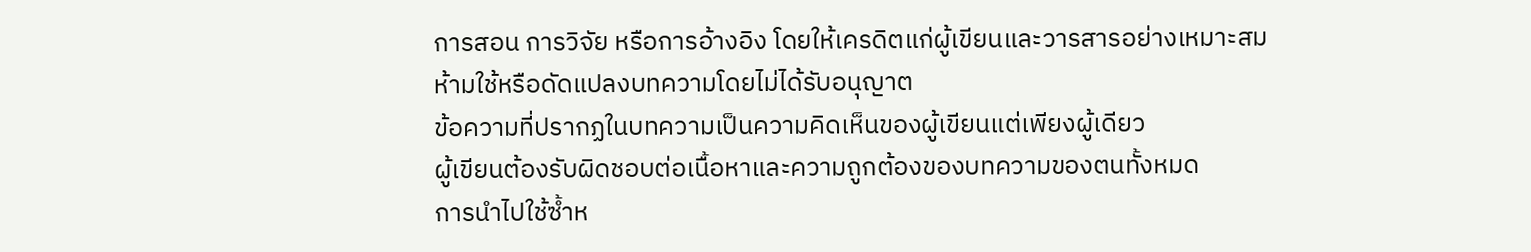การสอน การวิจัย หรือการอ้างอิง โดยให้เครดิตแก่ผู้เขียนและวารสารอย่างเหมาะสม
ห้ามใช้หรือดัดแปลงบทความโดยไม่ได้รับอนุญาต
ข้อความที่ปรากฏในบทความเป็นความคิดเห็นของผู้เขียนแต่เพียงผู้เดียว
ผู้เขียนต้องรับผิดชอบต่อเนื้อหาและความถูกต้องของบทความของตนทั้งหมด
การนำไปใช้ซ้ำห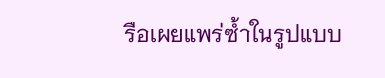รือเผยแพร่ซ้ำในรูปแบบ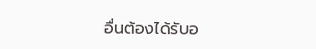อื่นต้องได้รับอ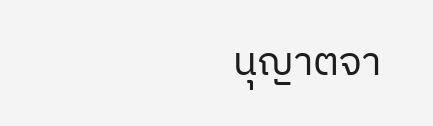นุญาตจา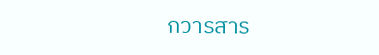กวารสาร